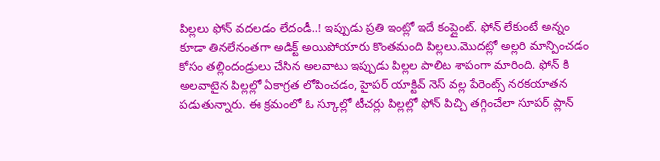పిల్లలు ఫోన్ వదలడం లేదండీ..! ఇప్పుడు ప్రతి ఇంట్లో ఇదే కంప్లైంట్. ఫోన్ లేకుంటే అన్నం కూడా తినలేనంతగా అడిక్ట్ అయిపోయారు కొంతమంది పిల్లలు.మొదట్లో అల్లరి మాన్పించడం కోసం తల్లిందండ్రులు చేసిన అలవాటు ఇప్పుడు పిల్లల పాలిట శాపంగా మారింది. ఫోన్ కి అలవాటైన పిల్లల్లో ఏకాగ్రత లోపించడం, హైపర్ యాక్టివ్ నెస్ వల్ల పేరెంట్స్ నరకయాతన పడుతున్నారు. ఈ క్రమంలో ఓ స్కూల్లో టీచర్లు పిల్లల్లో ఫోన్ పిచ్చి తగ్గించేలా సూపర్ ప్లాన్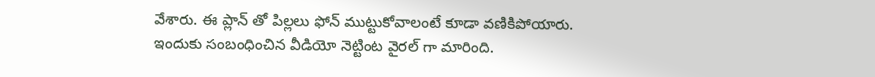వేశారు. ఈ ప్లాన్ తో పిల్లలు ఫోన్ ముట్టుకోవాలంటే కూడా వణికిపోయారు. ఇందుకు సంబంధించిన వీడియో నెట్టింట వైరల్ గా మారింది.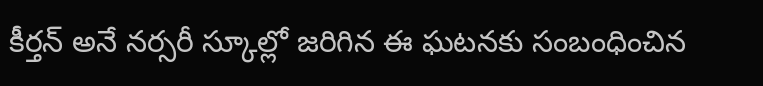కీర్తన్ అనే నర్సరీ స్కూల్లో జరిగిన ఈ ఘటనకు సంబంధించిన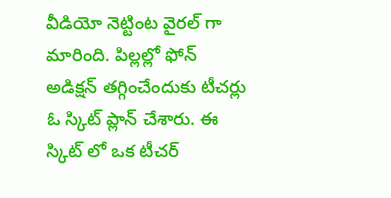వీడియో నెట్టింట వైరల్ గా మారింది. పిల్లల్లో ఫోన్ అడిక్షన్ తగ్గించేందుకు టీచర్లు ఓ స్కిట్ ప్లాన్ చేశారు. ఈ స్కిట్ లో ఒక టీచర్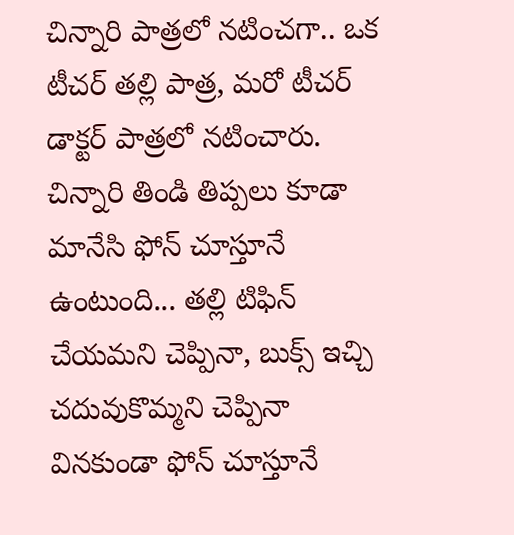చిన్నారి పాత్రలో నటించగా.. ఒక టీచర్ తల్లి పాత్ర, మరో టీచర్ డాక్టర్ పాత్రలో నటించారు.
చిన్నారి తిండి తిప్పలు కూడా మానేసి ఫోన్ చూస్తూనే ఉంటుంది... తల్లి టిఫిన్ చేయమని చెప్పినా, బుక్స్ ఇచ్చి చదువుకొమ్మని చెప్పినా వినకుండా ఫోన్ చూస్తూనే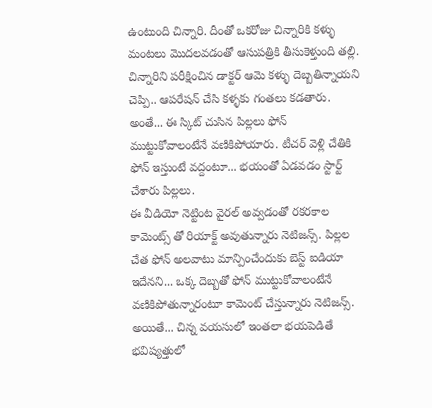ఉంటుంది చిన్నారి. దీంతో ఒకరోజు చిన్నారికి కళ్ళు మంటలు మొదలవడంతో ఆసుపత్రికి తీసుకెళ్తుంది తల్లి. చిన్నారిని పరీక్షించిన డాక్టర్ ఆమె కళ్ళు దెబ్బతిన్నాయని చెప్పి.. ఆపరేషన్ చేసి కళ్ళకు గంతలు కడతారు. అంతే... ఈ స్కిట్ చుసిన పిల్లలు ఫోన్ ముట్టుకోవాలంటేనే వణికిపోయారు. టీచర్ వెళ్లి చేతికి ఫోన్ ఇస్తుంటే వద్దంటూ... భయంతో ఏడవడం స్టార్ట్ చేశారు పిల్లలు.
ఈ వీడియో నెట్టింట వైరల్ అవ్వడంతో రకరకాల కామెంట్స్ తో రియాక్ట్ అవుతున్నారు నెటిజన్స్. పిల్లల చేత ఫోన్ అలవాటు మాన్పించేందుకు బెస్ట్ ఐడియా ఇదేనని... ఒక్క దెబ్బతో ఫోన్ ముట్టుకోవాలంటేనే వణికిపోతున్నారంటూ కామెంట్ చేస్తున్నారు నెటిజన్స్.
అయితే... చిన్న వయసులో ఇంతలా భయపెడితే భవిష్యత్తులో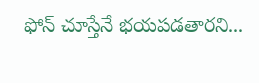ఫోన్ చూస్తేనే భయపడతారని...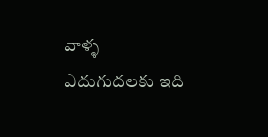వాళ్ళ ఎదుగుదలకు ఇది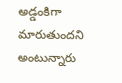అడ్డంకిగా మారుతుందని అంటున్నారు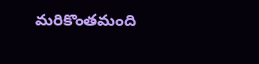మరికొంతమంది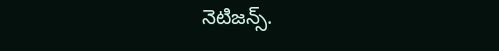నెటిజన్స్.